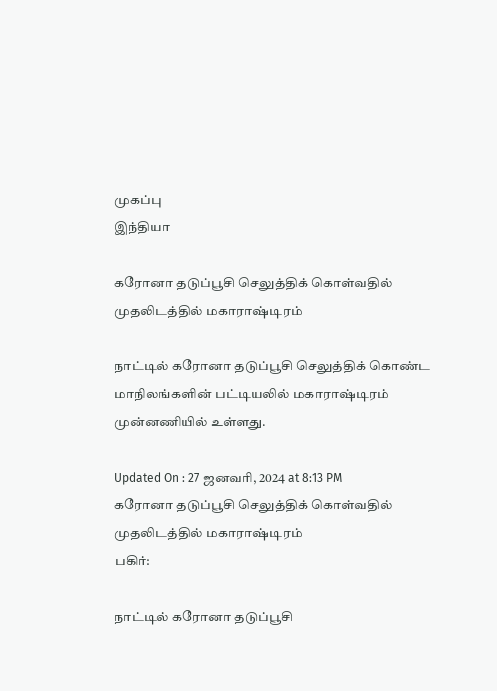முகப்பு
இந்தியா

கரோனா தடுப்பூசி செலுத்திக் கொள்வதில் முதலிடத்தில் மகாராஷ்டிரம்

நாட்டில் கரோனா தடுப்பூசி செலுத்திக் கொண்ட மாநிலங்களின் பட்டியலில் மகாராஷ்டிரம் முன்னணியில் உள்ளது.

Updated On : 27 ஜனவரி, 2024 at 8:13 PM
கரோனா தடுப்பூசி செலுத்திக் கொள்வதில் முதலிடத்தில் மகாராஷ்டிரம்
பகிர்:

நாட்டில் கரோனா தடுப்பூசி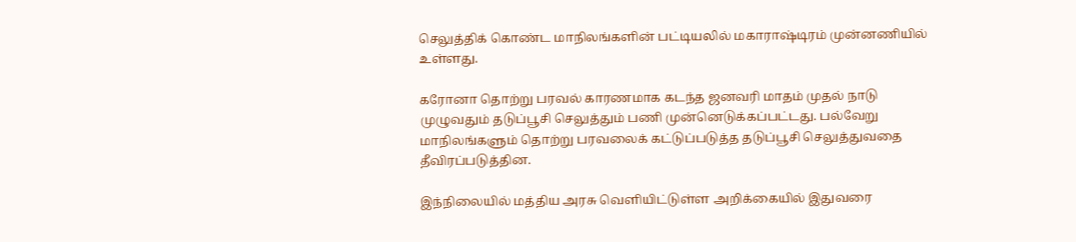செலுத்திக் கொண்ட மாநிலங்களின் பட்டியலில் மகாராஷ்டிரம் முன்னணியில் உள்ளது.

கரோனா தொற்று பரவல் காரணமாக கடந்த ஜனவரி மாதம் முதல் நாடு முழுவதும் தடுப்பூசி செலுத்தும் பணி முன்னெடுக்கப்பட்டது. பல்வேறு மாநிலங்களும் தொற்று பரவலைக் கட்டுப்படுத்த தடுப்பூசி செலுத்துவதை தீவிரப்படுத்தின.

இந்நிலையில் மத்திய அரசு வெளியிட்டுள்ள அறிக்கையில் இதுவரை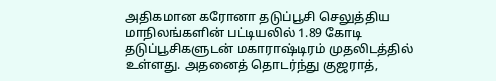அதிகமான கரோனா தடுப்பூசி செலுத்திய மாநிலங்களின் பட்டியலில் 1.89 கோடி தடுப்பூசிகளுடன் மகாராஷ்டிரம் முதலிடத்தில் உள்ளது. அதனைத் தொடர்ந்து குஜராத்,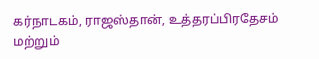கர்நாடகம், ராஜஸ்தான், உத்தரப்பிரதேசம் மற்றும்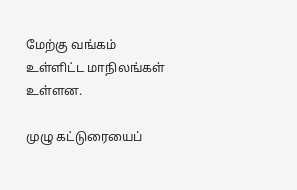மேற்கு வங்கம் உள்ளிட்ட மாநிலங்கள் உள்ளன.

முழு கட்டுரையைப்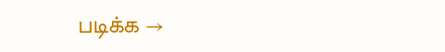படிக்க →